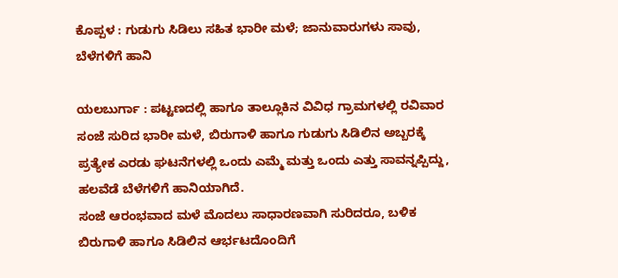ಕೊಪ್ಪಳ : ಗುಡುಗು ಸಿಡಿಲು ಸಹಿತ ಭಾರೀ ಮಳೆ; ಜಾನುವಾರುಗಳು ಸಾವು, ಬೆಳೆಗಳಿಗೆ ಹಾನಿ

ಯಲಬುರ್ಗಾ : ಪಟ್ಟಣದಲ್ಲಿ ಹಾಗೂ ತಾಲ್ಲೂಕಿನ ವಿವಿಧ ಗ್ರಾಮಗಳಲ್ಲಿ ರವಿವಾರ ಸಂಜೆ ಸುರಿದ ಭಾರೀ ಮಳೆ, ಬಿರುಗಾಳಿ ಹಾಗೂ ಗುಡುಗು ಸಿಡಿಲಿನ ಅಬ್ಬರಕ್ಕೆ ಪ್ರತ್ಯೇಕ ಎರಡು ಘಟನೆಗಳಲ್ಲಿ ಒಂದು ಎಮ್ಮೆ ಮತ್ತು ಒಂದು ಎತ್ತು ಸಾವನ್ನಪ್ಪಿದ್ದು, ಹಲವೆಡೆ ಬೆಳೆಗಳಿಗೆ ಹಾನಿಯಾಗಿದೆ.
ಸಂಜೆ ಆರಂಭವಾದ ಮಳೆ ಮೊದಲು ಸಾಧಾರಣವಾಗಿ ಸುರಿದರೂ, ಬಳಿಕ ಬಿರುಗಾಳಿ ಹಾಗೂ ಸಿಡಿಲಿನ ಆರ್ಭಟದೊಂದಿಗೆ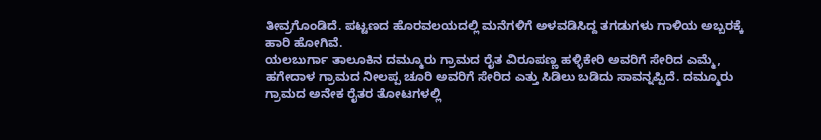ತೀವ್ರಗೊಂಡಿದೆ. ಪಟ್ಟಣದ ಹೊರವಲಯದಲ್ಲಿ ಮನೆಗಳಿಗೆ ಅಳವಡಿಸಿದ್ದ ತಗಡುಗಳು ಗಾಳಿಯ ಅಬ್ಬರಕ್ಕೆ ಹಾರಿ ಹೋಗಿವೆ.
ಯಲಬುರ್ಗಾ ತಾಲೂಕಿನ ದಮ್ಮೂರು ಗ್ರಾಮದ ರೈತ ವಿರೂಪಣ್ಣ ಹಳ್ಳಿಕೇರಿ ಅವರಿಗೆ ಸೇರಿದ ಎಮ್ಮೆ, ಹಗೇದಾಳ ಗ್ರಾಮದ ನೀಲಪ್ಪ ಚೂರಿ ಅವರಿಗೆ ಸೇರಿದ ಎತ್ತು ಸಿಡಿಲು ಬಡಿದು ಸಾವನ್ನಪ್ಪಿದೆ. ದಮ್ಮೂರು ಗ್ರಾಮದ ಅನೇಕ ರೈತರ ತೋಟಗಳಲ್ಲಿ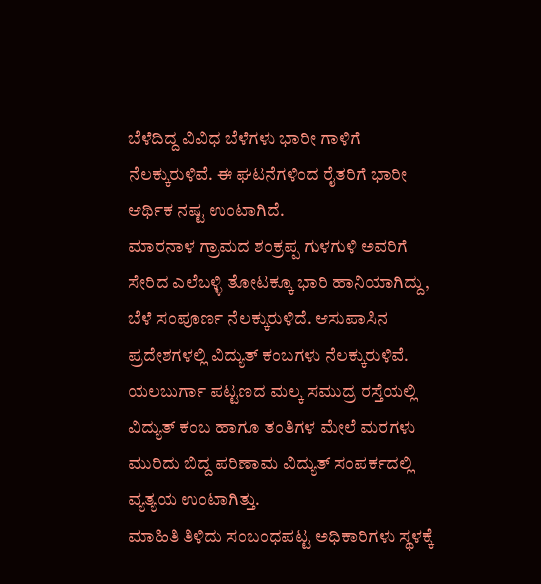ಬೆಳೆದಿದ್ದ ವಿವಿಧ ಬೆಳೆಗಳು ಭಾರೀ ಗಾಳಿಗೆ ನೆಲಕ್ಕುರುಳಿವೆ. ಈ ಘಟನೆಗಳಿಂದ ರೈತರಿಗೆ ಭಾರೀ ಆರ್ಥಿಕ ನಷ್ಟ ಉಂಟಾಗಿದೆ.
ಮಾರನಾಳ ಗ್ರಾಮದ ಶಂಕ್ರಪ್ಪ ಗುಳಗುಳಿ ಅವರಿಗೆ ಸೇರಿದ ಎಲೆಬಳ್ಳಿ ತೋಟಕ್ಕೂ ಭಾರಿ ಹಾನಿಯಾಗಿದ್ದು, ಬೆಳೆ ಸಂಪೂರ್ಣ ನೆಲಕ್ಕುರುಳಿದೆ. ಆಸುಪಾಸಿನ ಪ್ರದೇಶಗಳಲ್ಲಿ ವಿದ್ಯುತ್ ಕಂಬಗಳು ನೆಲಕ್ಕುರುಳಿವೆ.
ಯಲಬುರ್ಗಾ ಪಟ್ಟಣದ ಮಲ್ಕ ಸಮುದ್ರ ರಸ್ತೆಯಲ್ಲಿ ವಿದ್ಯುತ್ ಕಂಬ ಹಾಗೂ ತಂತಿಗಳ ಮೇಲೆ ಮರಗಳು ಮುರಿದು ಬಿದ್ದ ಪರಿಣಾಮ ವಿದ್ಯುತ್ ಸಂಪರ್ಕದಲ್ಲಿ ವ್ಯತ್ಯಯ ಉಂಟಾಗಿತ್ತು.
ಮಾಹಿತಿ ತಿಳಿದು ಸಂಬಂಧಪಟ್ಟ ಅಧಿಕಾರಿಗಳು ಸ್ಥಳಕ್ಕೆ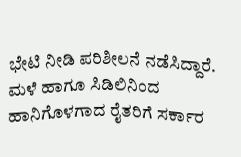ಭೇಟಿ ನೀಡಿ ಪರಿಶೀಲನೆ ನಡೆಸಿದ್ದಾರೆ. ಮಳೆ ಹಾಗೂ ಸಿಡಿಲಿನಿಂದ ಹಾನಿಗೊಳಗಾದ ರೈತರಿಗೆ ಸರ್ಕಾರ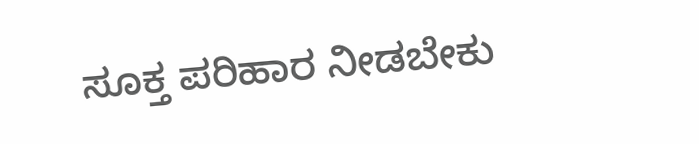ಸೂಕ್ತ ಪರಿಹಾರ ನೀಡಬೇಕು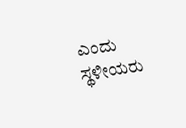ಎಂದು ಸ್ಥಳೀಯರು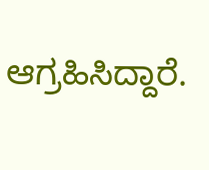ಆಗ್ರಹಿಸಿದ್ದಾರೆ.